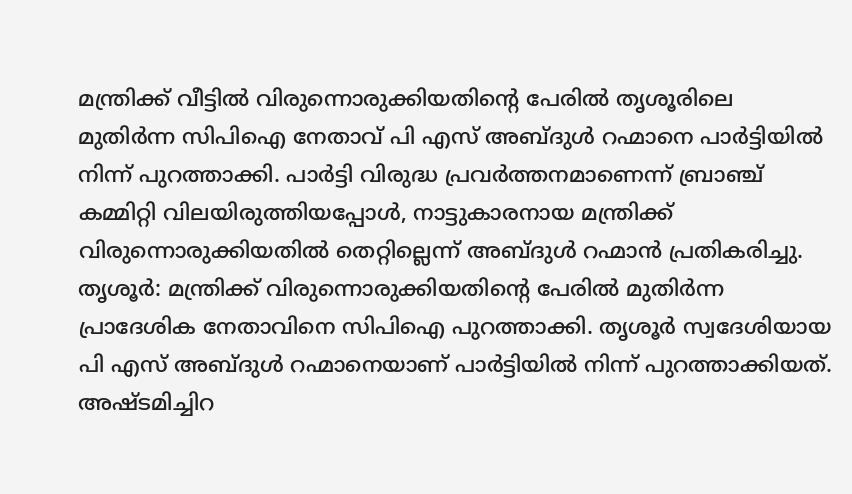മന്ത്രിക്ക് വീട്ടിൽ വിരുന്നൊരുക്കിയതിന്റെ പേരിൽ തൃശൂരിലെ മുതിർന്ന സിപിഐ നേതാവ് പി എസ് അബ്ദുൾ റഹ്മാനെ പാർട്ടിയിൽ നിന്ന് പുറത്താക്കി. പാർട്ടി വിരുദ്ധ പ്രവർത്തനമാണെന്ന് ബ്രാഞ്ച് കമ്മിറ്റി വിലയിരുത്തിയപ്പോൾ, നാട്ടുകാരനായ മന്ത്രിക്ക് വിരുന്നൊരുക്കിയതിൽ തെറ്റില്ലെന്ന് അബ്ദുൾ റഹ്മാൻ പ്രതികരിച്ചു.
തൃശൂർ: മന്ത്രിക്ക് വിരുന്നൊരുക്കിയതിന്റെ പേരിൽ മുതിർന്ന പ്രാദേശിക നേതാവിനെ സിപിഐ പുറത്താക്കി. തൃശൂർ സ്വദേശിയായ പി എസ് അബ്ദുൾ റഹ്മാനെയാണ് പാർട്ടിയിൽ നിന്ന് പുറത്താക്കിയത്. അഷ്ടമിച്ചിറ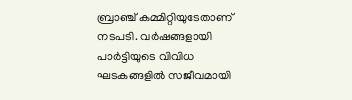ബ്രാഞ്ച് കമ്മിറ്റിയുടേതാണ് നടപടി. വർഷങ്ങളായി പാർട്ടിയുടെ വിവിധ ഘടകങ്ങളിൽ സജീവമായി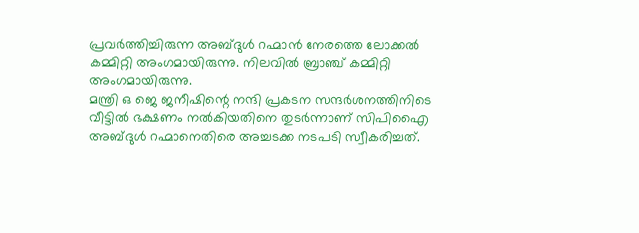പ്രവർത്തിച്ചിരുന്ന അബ്ദുൾ റഹ്മാൻ നേരത്തെ ലോക്കൽ കമ്മിറ്റി അംഗമായിരുന്നു. നിലവിൽ ബ്രാഞ്ച് കമ്മിറ്റി അംഗമായിരുന്നു.
മന്ത്രി ഒ ജെ ജനീഷിന്റെ നന്ദി പ്രകടന സന്ദർശനത്തിനിടെ വീട്ടിൽ ഭക്ഷണം നൽകിയതിനെ തുടർന്നാണ് സിപിഎൈ അബ്ദുൾ റഹ്മാനെതിരെ അച്ചടക്ക നടപടി സ്വീകരിച്ചത്.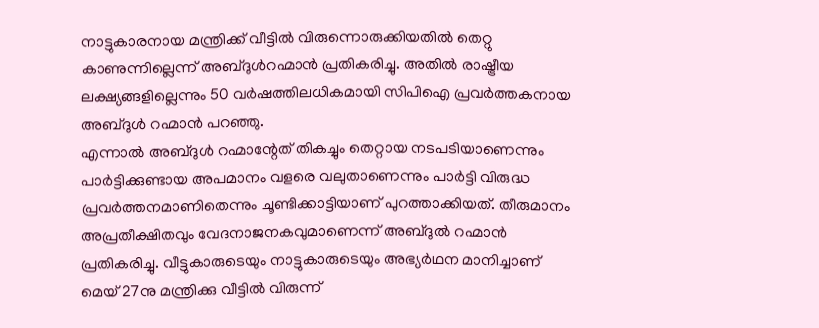നാട്ടുകാരനായ മന്ത്രിക്ക് വീട്ടിൽ വിരുന്നൊരുക്കിയതിൽ തെറ്റു കാണുന്നില്ലെന്ന് അബ്ദുൾറഹ്മാൻ പ്രതികരിച്ചു. അതിൽ രാഷ്ട്രീയ ലക്ഷ്യങ്ങളില്ലെന്നും 50 വർഷത്തിലധികമായി സിപിഐ പ്രവർത്തകനായ അബ്ദുൾ റഹ്മാൻ പറഞ്ഞു.
എന്നാൽ അബ്ദുൾ റഹ്മാന്റേത് തികച്ചും തെറ്റായ നടപടിയാണെന്നും പാർട്ടിക്കുണ്ടായ അപമാനം വളരെ വലുതാണെന്നും പാർട്ടി വിരുദ്ധ പ്രവർത്തനമാണിതെന്നും ചൂണ്ടിക്കാട്ടിയാണ് പുറത്താക്കിയത്. തീരുമാനം അപ്രതീക്ഷിതവും വേദനാജനകവുമാണെന്ന് അബ്ദുൽ റഹ്മാൻ പ്രതികരിച്ചു. വീട്ടുകാരുടെയും നാട്ടുകാരുടെയും അഭ്യർഥന മാനിച്ചാണ് മെയ് 27നു മന്ത്രിക്കു വീട്ടിൽ വിരുന്ന്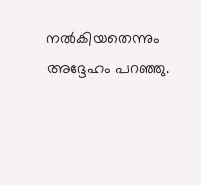നൽകിയതെന്നും അദ്ദേഹം പറഞ്ഞു.